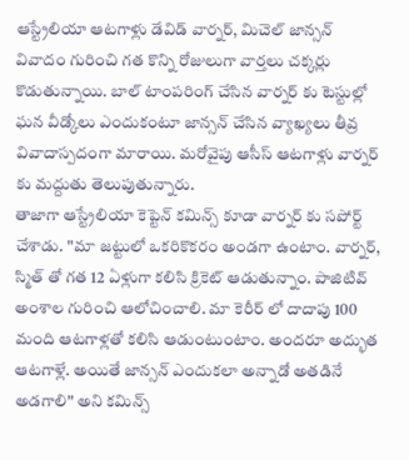ఆస్ట్రేలియా ఆటగాళ్లు డేవిడ్ వార్నర్, మిచెల్ జాన్సన్ వివాదం గురించి గత కొన్ని రోజులుగా వార్తలు చక్కర్లు కొడుతున్నాయి. బాల్ టాంపరింగ్ చేసిన వార్నర్ కు టెస్టుల్లో ఘన వీడ్కోలు ఎందుకంటూ జాన్సన్ చేసిన వ్యాఖ్యలు తీవ్ర వివాదాస్పదంగా మారాయి. మరోవైపు ఆసీస్ ఆటగాళ్లు వార్నర్ కు మద్దుతు తెలుపుతున్నారు.
తాజాగా ఆస్ట్రేలియా కెప్టెన్ కమిన్స్ కూడా వార్నర్ కు సపోర్ట్ చేశాడు. ''మా జట్టులో ఒకరికొకరం అండగా ఉంటాం. వార్నర్, స్మిత్ తో గత 12 ఏళ్లుగా కలిసి క్రికెట్ ఆడుతున్నాం. పాజిటివ్ అంశాల గురించి ఆలోచించాలి. మా కెరీర్ లో దాదాపు 100 మంది ఆటగాళ్లతో కలిసి ఆడుంటుంటాం. అందరూ అద్భుత ఆటగాళ్లే. అయితే జాన్సన్ ఎందుకలా అన్నాడో అతడినే అడగాలి'' అని కమిన్స్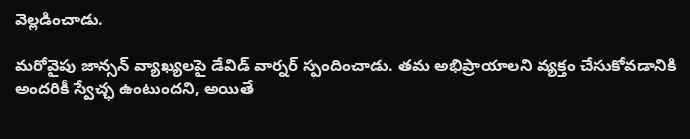వెల్లడించాడు.

మరోవైపు జాన్సన్ వ్యాఖ్యలపై డేవిడ్ వార్నర్ స్పందించాడు. తమ అభిప్రాయాలని వ్యక్తం చేసుకోవడానికి అందరికీ స్వేచ్ఛ ఉంటుందని, అయితే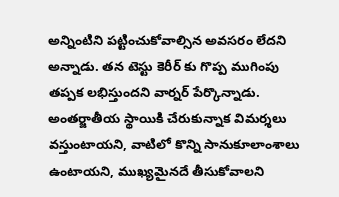అన్నింటిని పట్టించుకోవాల్సిన అవసరం లేదని అన్నాడు. తన టెస్టు కెరీర్ కు గొప్ప ముగింపు తప్పక లభిస్తుందని వార్నర్ పేర్కొన్నాడు. అంతర్జాతీయ స్థాయికి చేరుకున్నాక విమర్శలు వస్తుంటాయని, వాటిలో కొన్ని సానుకూలాంశాలు ఉంటాయని, ముఖ్యమైనదే తీసుకోవాలని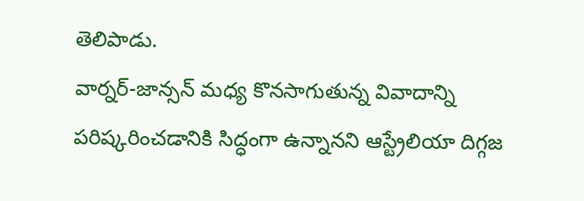తెలిపాడు.
వార్నర్-జాన్సన్ మధ్య కొనసాగుతున్న వివాదాన్ని పరిష్కరించడానికి సిద్ధంగా ఉన్నానని ఆస్ట్రేలియా దిగ్గజ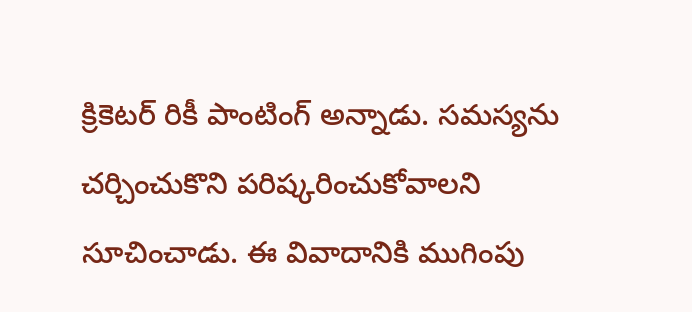క్రికెటర్ రికీ పాంటింగ్ అన్నాడు. సమస్యను చర్చించుకొని పరిష్కరించుకోవాలని సూచించాడు. ఈ వివాదానికి ముగింపు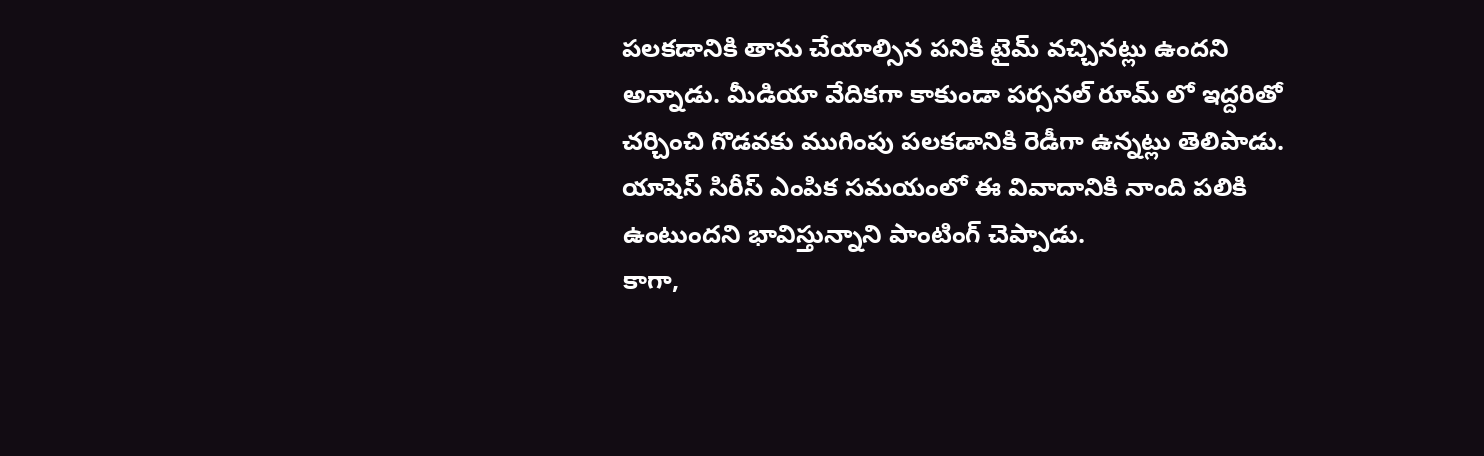పలకడానికి తాను చేయాల్సిన పనికి టైమ్ వచ్చినట్లు ఉందని అన్నాడు. మీడియా వేదికగా కాకుండా పర్సనల్ రూమ్ లో ఇద్దరితో చర్చించి గొడవకు ముగింపు పలకడానికి రెడీగా ఉన్నట్లు తెలిపాడు. యాషెస్ సిరీస్ ఎంపిక సమయంలో ఈ వివాదానికి నాంది పలికి ఉంటుందని భావిస్తున్నాని పాంటింగ్ చెప్పాడు.
కాగా,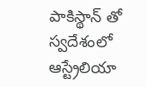పాకిస్థాన్ తో స్వదేశంలో ఆస్ట్రేలియా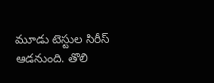మూడు టెస్టుల సిరీస్ ఆడనుంది. తొలి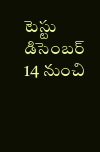టెస్టు డిసెంబర్ 14 నుంచి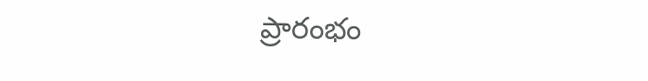ప్రారంభం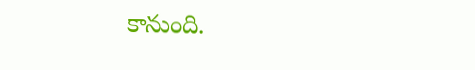కానుంది.